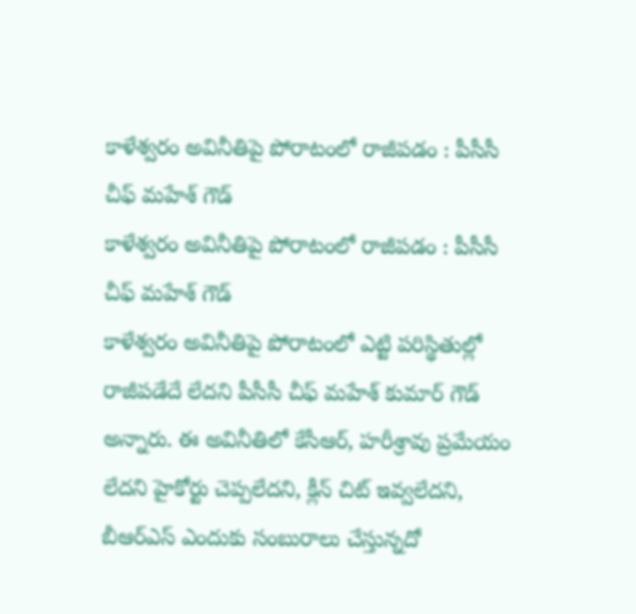కాళేశ్వరం అవినీతిపై పోరాటంలో రాజీపడం : పీసీసీ చీఫ్ మహేశ్ గౌడ్
కాళేశ్వరం అవినీతిపై పోరాటంలో రాజీపడం : పీసీసీ చీఫ్ మహేశ్ గౌడ్
కాళేశ్వరం అవినీతిపై పోరాటంలో ఎట్టి పరిస్థితుల్లో రాజీపడేదే లేదని పీసీసీ చీఫ్ మహేశ్ కుమార్ గౌడ్ అన్నారు. ఈ అవినీతిలో కేసీఆర్, హరీశ్రావు ప్రమేయం లేదని హైకోర్టు చెప్పలేదని, క్లీన్ చిట్ ఇవ్వలేదని, బీఆర్ఎస్ ఎందుకు సంబురాలు చేస్తున్నదో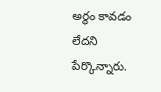అర్థం కావడం లేదని పేర్కొన్నారు.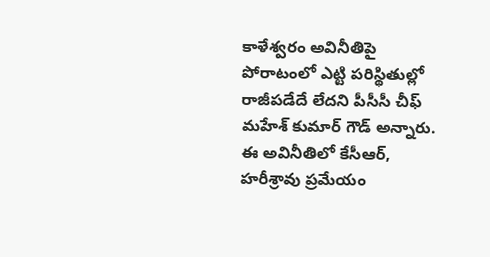కాళేశ్వరం అవినీతిపై పోరాటంలో ఎట్టి పరిస్థితుల్లో రాజీపడేదే లేదని పీసీసీ చీఫ్ మహేశ్ కుమార్ గౌడ్ అన్నారు. ఈ అవినీతిలో కేసీఆర్, హరీశ్రావు ప్రమేయం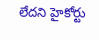లేదని హైకోర్టు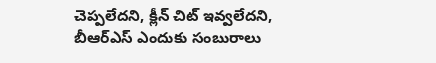చెప్పలేదని, క్లీన్ చిట్ ఇవ్వలేదని, బీఆర్ఎస్ ఎందుకు సంబురాలు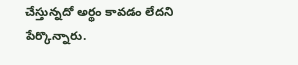చేస్తున్నదో అర్థం కావడం లేదని పేర్కొన్నారు.